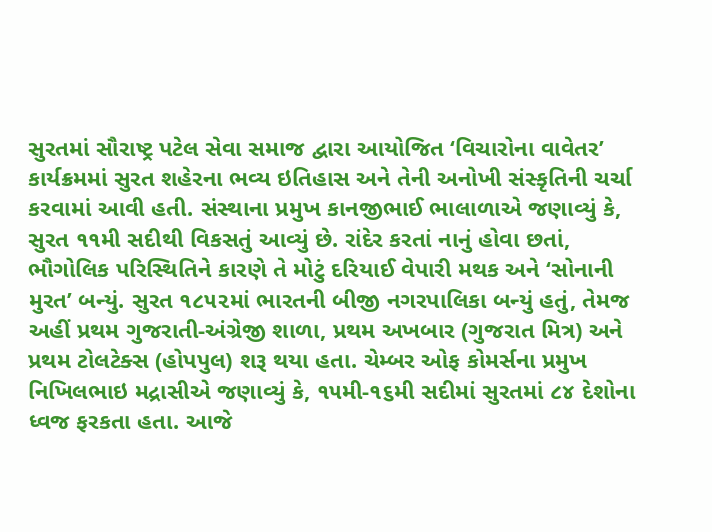સુરતમાં સૌરાષ્ટ્ર પટેલ સેવા સમાજ દ્વારા આયોજિત ‘વિચારોના વાવેતર’ કાર્યક્રમમાં સુરત શહેરના ભવ્ય ઇતિહાસ અને તેની અનોખી સંસ્કૃતિની ચર્ચા કરવામાં આવી હતી. સંસ્થાના પ્રમુખ કાનજીભાઈ ભાલાળાએ જણાવ્યું કે, સુરત ૧૧મી સદીથી વિકસતું આવ્યું છે. રાંદેર કરતાં નાનું હોવા છતાં, ભૌગોલિક પરિસ્થિતિને કારણે તે મોટું દરિયાઈ વેપારી મથક અને ‘સોનાની મુરત’ બન્યું. સુરત ૧૮૫૨માં ભારતની બીજી નગરપાલિકા બન્યું હતું, તેમજ અહીં પ્રથમ ગુજરાતી-અંગ્રેજી શાળા, પ્રથમ અખબાર (ગુજરાત મિત્ર) અને પ્રથમ ટોલટેક્સ (હોપપુલ) શરૂ થયા હતા. ચેમ્બર ઓફ કોમર્સના પ્રમુખ નિખિલભાઇ મદ્રાસીએ જણાવ્યું કે, ૧૫મી-૧૬મી સદીમાં સુરતમાં ૮૪ દેશોના ધ્વજ ફરકતા હતા. આજે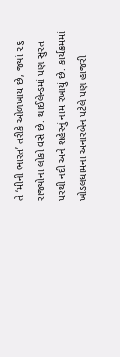તે ‘મીની ભારત’ તરીકે ઓળખાય છે, જ્યાં ૨૬ રાજ્યોના લોકો વસે છે. થાઈલેન્ડમાં પણ સુરત પરથી નદી અને શહેરનું નામ રખાયું છે. કાર્યક્રમમાં ખોડલધામના અનારબેન પટેલે પણ હાજરી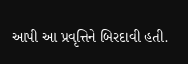આપી આ પ્રવૃત્તિને બિરદાવી હતી.